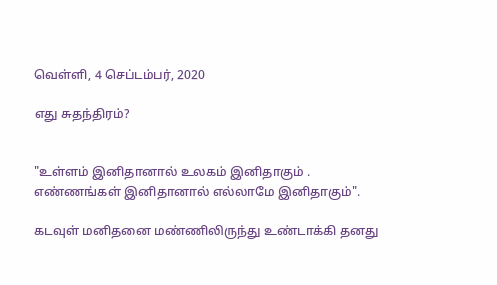வெள்ளி, 4 செப்டம்பர், 2020

எது சுதந்திரம்?


"உள்ளம் இனிதானால் உலகம் இனிதாகும் .
எண்ணங்கள் இனிதானால் எல்லாமே இனிதாகும்".

கடவுள் மனிதனை மண்ணிலிருந்து உண்டாக்கி தனது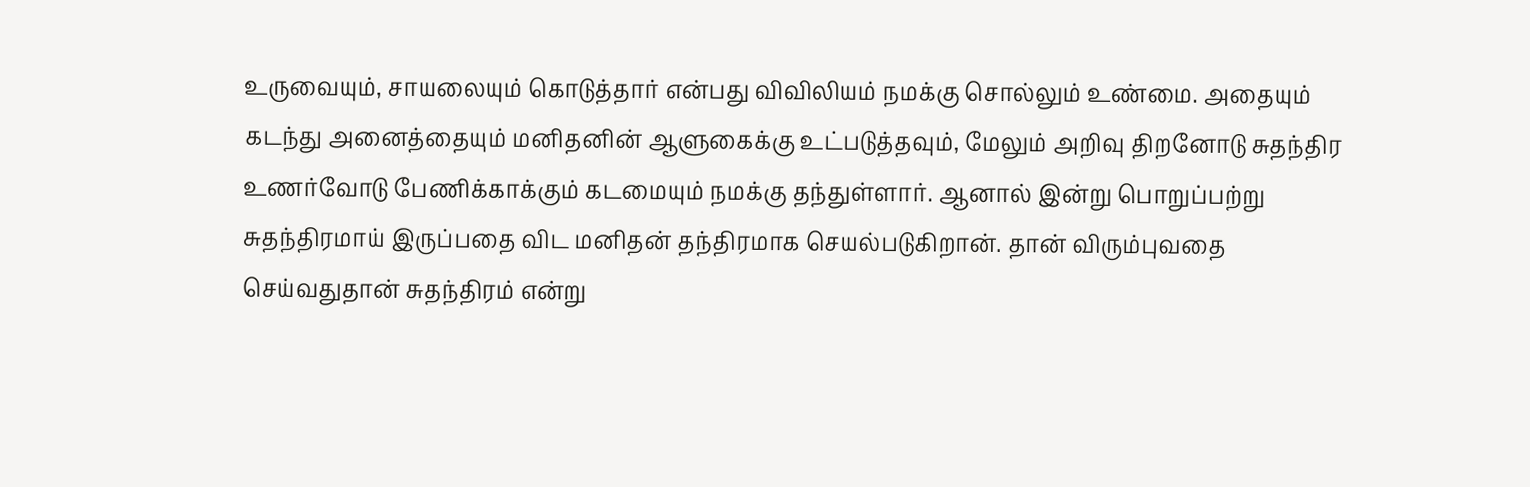உருவையும், சாயலையும் கொடுத்தார் என்பது விவிலியம் நமக்கு சொல்லும் உண்மை. அதையும் கடந்து அனைத்தையும் மனிதனின் ஆளுகைக்கு உட்படுத்தவும், மேலும் அறிவு திறனோடு சுதந்திர உணர்வோடு பேணிக்காக்கும் கடமையும் நமக்கு தந்துள்ளார். ஆனால் இன்று பொறுப்பற்று சுதந்திரமாய் இருப்பதை விட மனிதன் தந்திரமாக செயல்படுகிறான். தான் விரும்புவதை செய்வதுதான் சுதந்திரம் என்று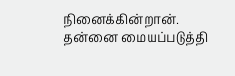நினைக்கின்றான். தன்னை மையப்படுத்தி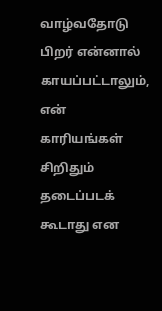வாழ்வதோடு பிறர் என்னால் காயப்பட்டாலும், என் காரியங்கள்  சிறிதும் தடைப்படக் கூடாது என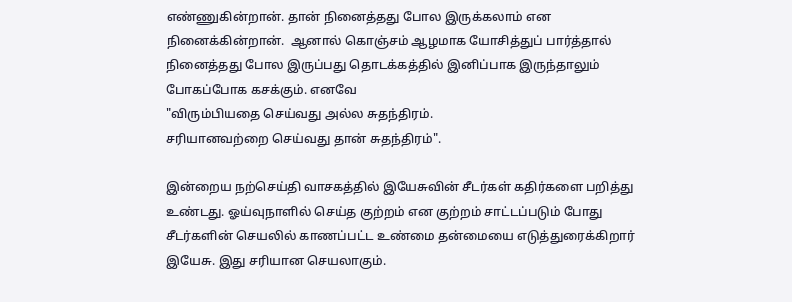எண்ணுகின்றான். தான் நினைத்தது போல இருக்கலாம் என நினைக்கின்றான்.  ஆனால் கொஞ்சம் ஆழமாக யோசித்துப் பார்த்தால் நினைத்தது போல இருப்பது தொடக்கத்தில் இனிப்பாக இருந்தாலும் போகப்போக கசக்கும். எனவே
"விரும்பியதை செய்வது அல்ல சுதந்திரம்.
சரியானவற்றை செய்வது தான் சுதந்திரம்".

இன்றைய நற்செய்தி வாசகத்தில் இயேசுவின் சீடர்கள் கதிர்களை பறித்து உண்டது. ஓய்வுநாளில் செய்த குற்றம் என குற்றம் சாட்டப்படும் போது சீடர்களின் செயலில் காணப்பட்ட உண்மை தன்மையை எடுத்துரைக்கிறார் இயேசு. இது சரியான செயலாகும்.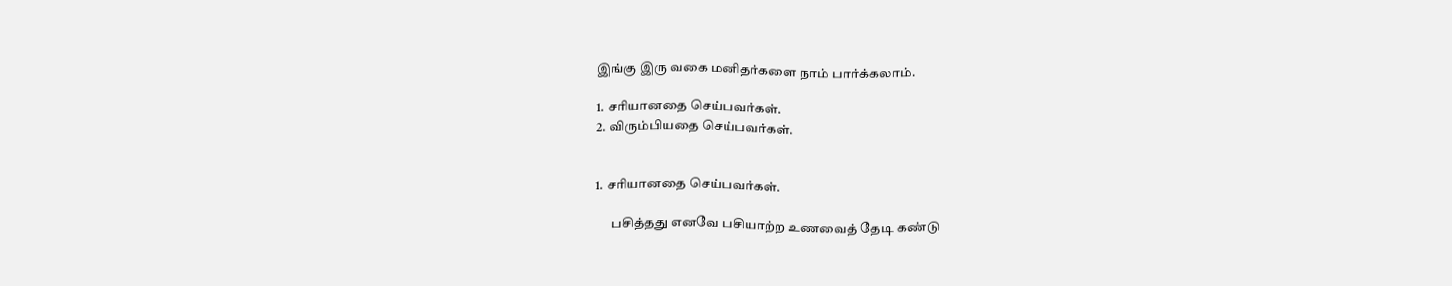இங்கு இரு வகை மனிதர்களை நாம் பார்க்கலாம்.

1. சரியானதை செய்பவர்கள்.
2. விரும்பியதை செய்பவர்கள்.


1. சரியானதை செய்பவர்கள்.

      பசித்தது எனவே பசியாற்ற உணவைத் தேடி கண்டு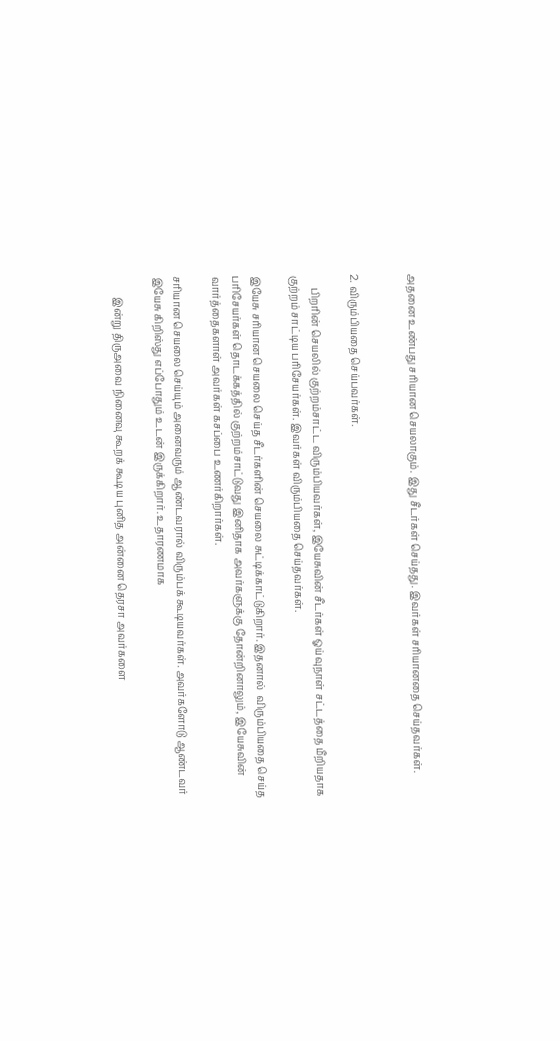அதனை உண்பது சரியான செயலாகும். இது சீடர்கள் செய்தது. இவர்கள் சரியானதை செய்தவர்கள்.


2. விரும்பியதை செய்பவர்கள்.

     பிறரின் செயலில் குற்றம்சாட்ட விரும்பியவர்கள், இயேசுவின் சீடர்கள் ஓய்வுநாள் சட்டத்தை மீறியதாக குற்றம் சாட்டிய பரிசேயர்கள். இவர்கள் விரும்பியதை செய்தவர்கள்.

இயேசு சரியான செயலை செய்த சீடர்களின் செயலை சுட்டிக்காட்டுகிறார். இதனால்  விரும்பியதை செய்த பரிசேயர்கள் தொடக்கத்தில் குற்றம்சாட்டுவது இனிதாக அவர்களுக்கு தோன்றினாலும், இயேசுவின் வார்த்தைகளாள் அவர்கள் கசப்பை உணர்கிறார்கள்.

சரியான செயலை செய்யும் அனைவரும் ஆண்டவரால் விரும்பக் கூடியவர்கள். அவர்களோடு ஆண்டவர் இயேசு கிறிஸ்து எப்போதும் உடன் இருக்கிறார். உதாரணமாக

        இன்று திருஅவை நினைவு கூறக் கூடிய புனித அன்னை தெரசா அவர்களை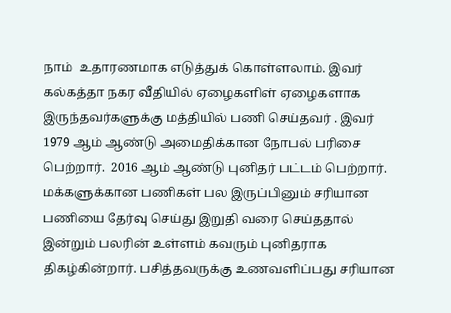நாம்  உதாரணமாக எடுத்துக் கொள்ளலாம். இவர் கல்கத்தா நகர வீதியில் ஏழைகளிள் ஏழைகளாக இருந்தவர்களுக்கு மத்தியில் பணி செய்தவர் . இவர் 1979 ஆம் ஆண்டு அமைதிக்கான நோபல் பரிசை பெற்றார்.  2016 ஆம் ஆண்டு புனிதர் பட்டம் பெற்றார். மக்களுக்கான பணிகள் பல இருப்பினும் சரியான பணியை தேர்வு செய்து இறுதி வரை செய்ததால் இன்றும் பலரின் உள்ளம் கவரும் புனிதராக திகழ்கின்றார். பசித்தவருக்கு உணவளிப்பது சரியான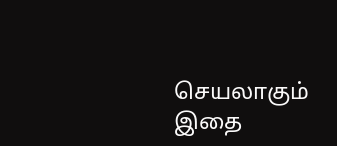செயலாகும் இதை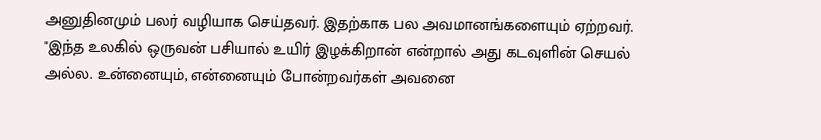அனுதினமும் பலர் வழியாக செய்தவர். இதற்காக பல அவமானங்களையும் ஏற்றவர்.  "இந்த உலகில் ஒருவன் பசியால் உயிர் இழக்கிறான் என்றால் அது கடவுளின் செயல் அல்ல. உன்னையும், என்னையும் போன்றவர்கள் அவனை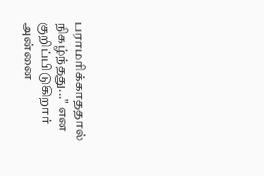பராமரிக்காததால் நிகழ்ந்தது..." என குறிப்பிடுகிறார் அன்னை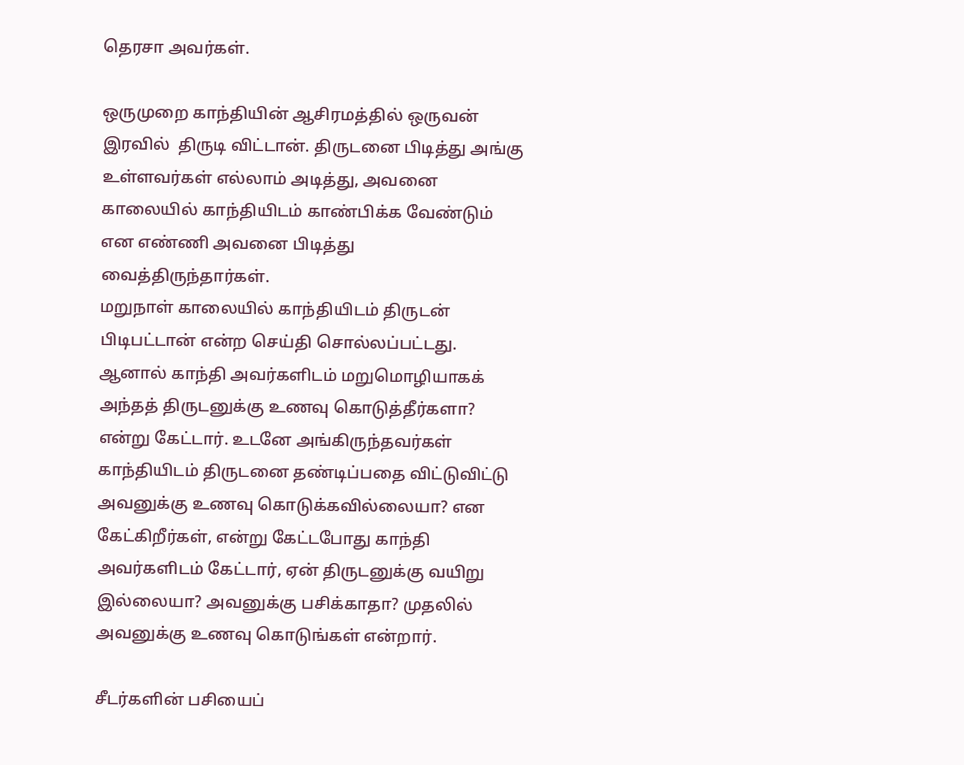தெரசா அவர்கள்.

ஒருமுறை காந்தியின் ஆசிரமத்தில் ஒருவன் இரவில்  திருடி விட்டான். திருடனை பிடித்து அங்கு உள்ளவர்கள் எல்லாம் அடித்து, அவனை காலையில் காந்தியிடம் காண்பிக்க வேண்டும் என எண்ணி அவனை பிடித்து வைத்திருந்தார்கள்.
மறுநாள் காலையில் காந்தியிடம் திருடன் பிடிபட்டான் என்ற செய்தி சொல்லப்பட்டது. ஆனால் காந்தி அவர்களிடம் மறுமொழியாகக் அந்தத் திருடனுக்கு உணவு கொடுத்தீர்களா? என்று கேட்டார். உடனே அங்கிருந்தவர்கள் காந்தியிடம் திருடனை தண்டிப்பதை விட்டுவிட்டு அவனுக்கு உணவு கொடுக்கவில்லையா? என கேட்கிறீர்கள், என்று கேட்டபோது காந்தி அவர்களிடம் கேட்டார், ஏன் திருடனுக்கு வயிறு இல்லையா? அவனுக்கு பசிக்காதா? முதலில் அவனுக்கு உணவு கொடுங்கள் என்றார்.

சீடர்களின் பசியைப்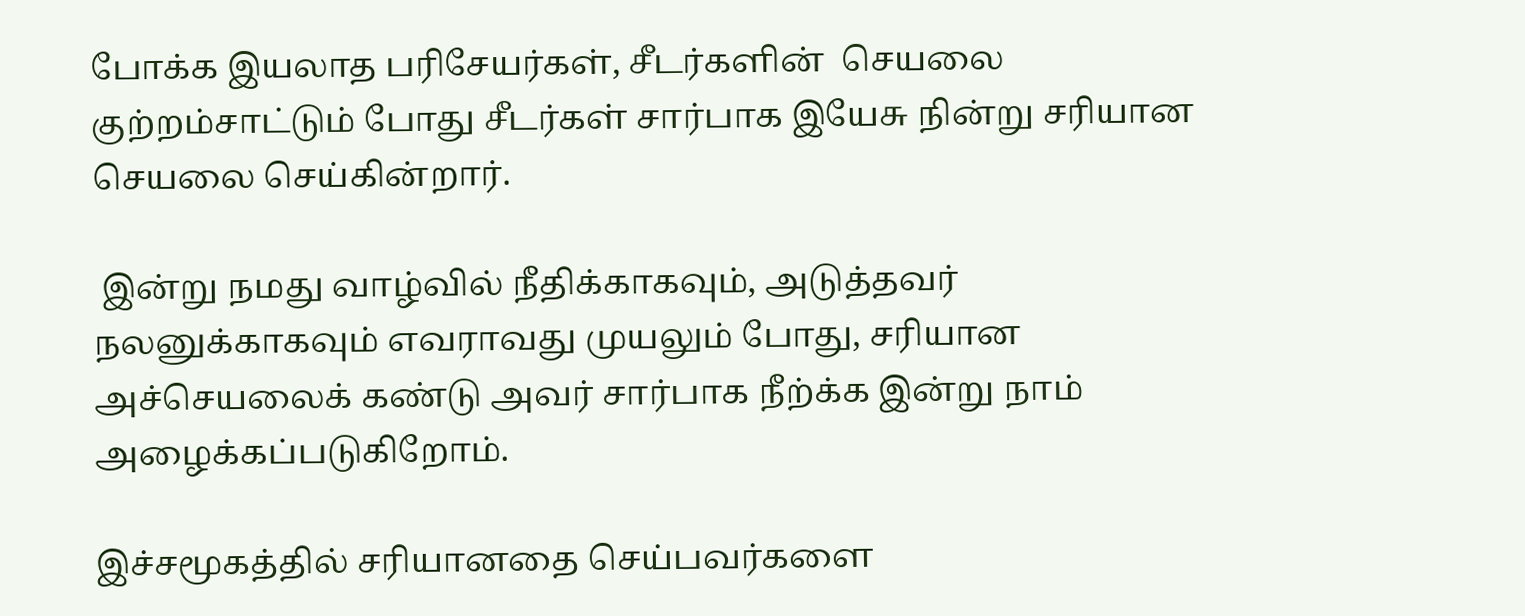போக்க இயலாத பரிசேயர்கள், சீடர்களின்  செயலை குற்றம்சாட்டும் போது சீடர்கள் சார்பாக இயேசு நின்று சரியான செயலை செய்கின்றார்.

 இன்று நமது வாழ்வில் நீதிக்காகவும், அடுத்தவர் நலனுக்காகவும் எவராவது முயலும் போது, சரியான அச்செயலைக் கண்டு அவர் சார்பாக நீற்க்க இன்று நாம் அழைக்கப்படுகிறோம்.

இச்சமூகத்தில் சரியானதை செய்பவர்களை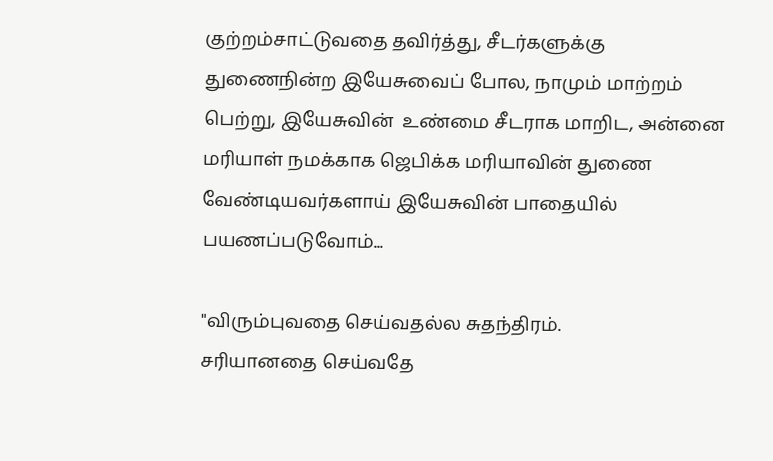குற்றம்சாட்டுவதை தவிர்த்து, சீடர்களுக்கு துணைநின்ற இயேசுவைப் போல, நாமும் மாற்றம் பெற்று, இயேசுவின்  உண்மை சீடராக மாறிட, அன்னை மரியாள் நமக்காக ஜெபிக்க மரியாவின் துணை வேண்டியவர்களாய் இயேசுவின் பாதையில் பயணப்படுவோம்...

"விரும்புவதை செய்வதல்ல சுதந்திரம்.
சரியானதை செய்வதே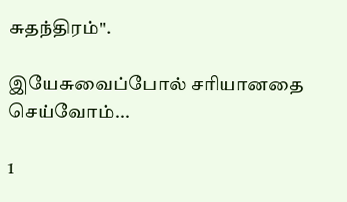சுதந்திரம்".

இயேசுவைப்போல் சரியானதை செய்வோம்...

1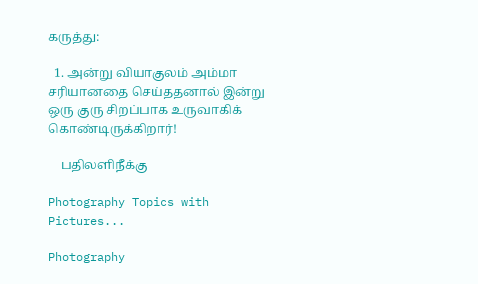கருத்து:

  1. அன்று வியாகுலம் அம்மா சரியானதை செய்ததனால் இன்று ஒரு குரு சிறப்பாக உருவாகிக் கொண்டிருக்கிறார்!

    பதிலளிநீக்கு

Photography Topics with Pictures...

Photography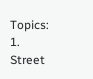Topics: 1. Street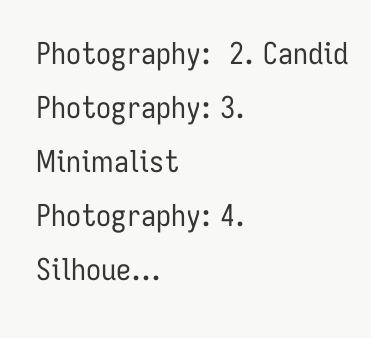Photography:  2. Candid Photography: 3. Minimalist Photography: 4. Silhoue...